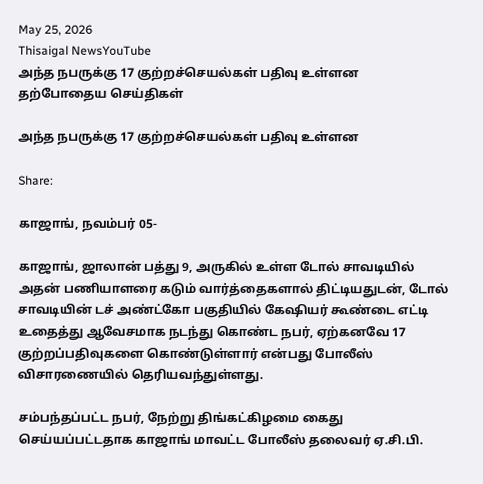May 25, 2026
Thisaigal NewsYouTube
அந்த நபருக்கு 17 குற்றச்செயல்கள் பதிவு உள்ளன
தற்போதைய செய்திகள்

அந்த நபருக்கு 17 குற்றச்செயல்கள் பதிவு உள்ளன

Share:

காஜாங், நவம்பர் 05-

காஜாங், ஜாலான் பத்து 9, அருகில் உள்ள டோல் சாவடியில் அதன் பணியாளரை கடும் வார்த்தைகளால் திட்டியதுடன், டோல் சாவடியின் டச் அண்ட்கோ பகுதியில் கேஷியர் கூண்டை எட்டி உதைத்து ஆவேசமாக நடந்து கொண்ட நபர், ஏற்கனவே 17 குற்றப்பதிவுகளை கொண்டுள்ளார் என்பது போலீஸ் விசாரணையில் தெரியவந்துள்ளது.

சம்பந்தப்பட்ட நபர், நேற்று திங்கட்கிழமை கைது செய்யப்பட்டதாக காஜாங் மாவட்ட போலீஸ் தலைவர் ஏ.சி.பி.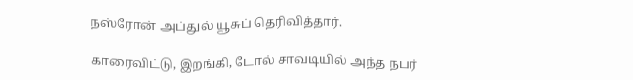நஸ்ரோன் அப்துல் யூசுப் தெரிவித்தார்.

காரைவிட்டு, இறங்கி, டோல் சாவடியில் அந்த நபர்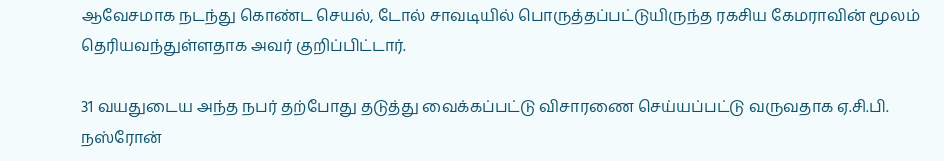ஆவேசமாக நடந்து கொண்ட செயல், டோல் சாவடியில் பொருத்தப்பட்டுயிருந்த ரகசிய கேமராவின் மூலம் தெரியவந்துள்ளதாக அவர் குறிப்பிட்டார்.

31 வயதுடைய அந்த நபர் தற்போது தடுத்து வைக்கப்பட்டு விசாரணை செய்யப்பட்டு வருவதாக ஏ.சி.பி. நஸ்ரோன்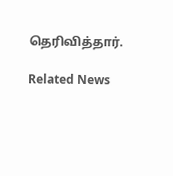தெரிவித்தார்.

Related News